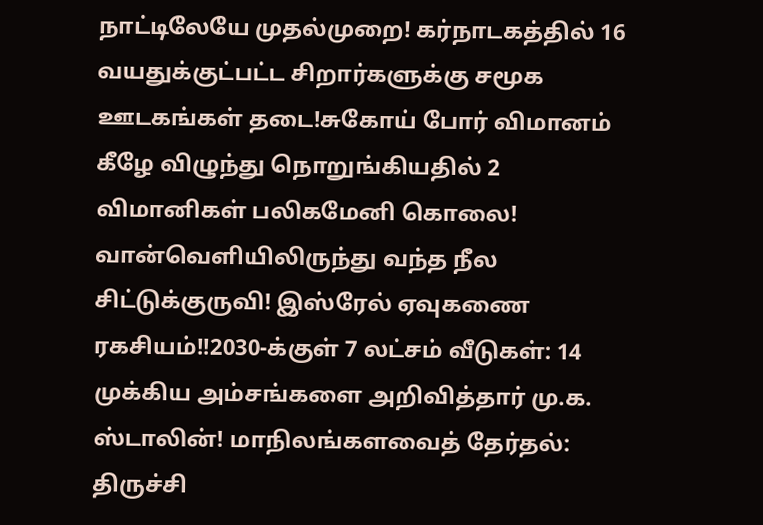நாட்டிலேயே முதல்முறை! கர்நாடகத்தில் 16 வயதுக்குட்பட்ட சிறார்களுக்கு சமூக ஊடகங்கள் தடை!சுகோய் போர் விமானம் கீழே விழுந்து நொறுங்கியதில் 2 விமானிகள் பலிகமேனி கொலை! வான்வெளியிலிருந்து வந்த நீல சிட்டுக்குருவி! இஸ்ரேல் ஏவுகணை ரகசியம்!!2030-க்குள் 7 லட்சம் வீடுகள்: 14 முக்கிய அம்சங்களை அறிவித்தார் மு.க. ஸ்டாலின்! மாநிலங்களவைத் தேர்தல்: திருச்சி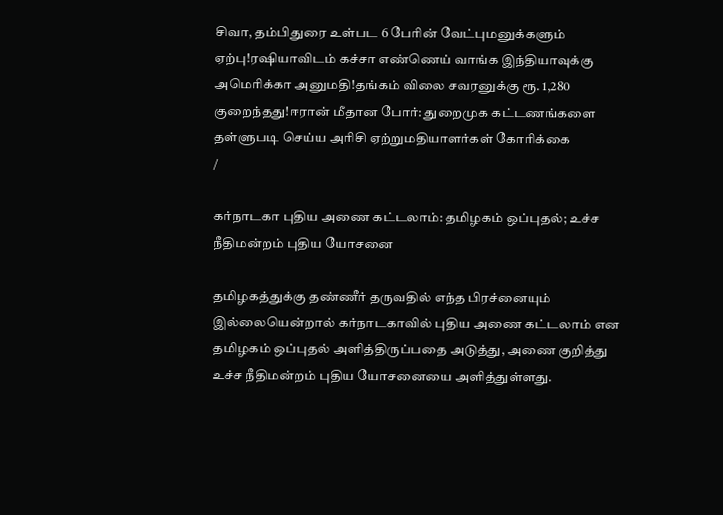சிவா, தம்பிதுரை உள்பட 6 பேரின் வேட்புமனுக்களும் ஏற்பு!ரஷியாவிடம் கச்சா எண்ணெய் வாங்க இந்தியாவுக்கு அமெரிக்கா அனுமதி!தங்கம் விலை சவரனுக்கு ரூ. 1,280 குறைந்தது!ஈரான் மீதான போர்: துறைமுக கட்டணங்களை தள்ளுபடி செய்ய அரிசி ஏற்றுமதியாளர்கள் கோரிக்கை
/

கர்நாடகா புதிய அணை கட்டலாம்: தமிழகம் ஒப்புதல்; உச்ச நீதிமன்றம் புதிய யோசனை

தமிழகத்துக்கு தண்ணீர் தருவதில் எந்த பிரச்னையும் இல்லையென்றால் கர்நாடகாவில் புதிய அணை கட்டலாம் என தமிழகம் ஒப்புதல் அளித்திருப்பதை அடுத்து, அணை குறித்து உச்ச நீதிமன்றம் புதிய யோசனையை அளித்துள்ளது.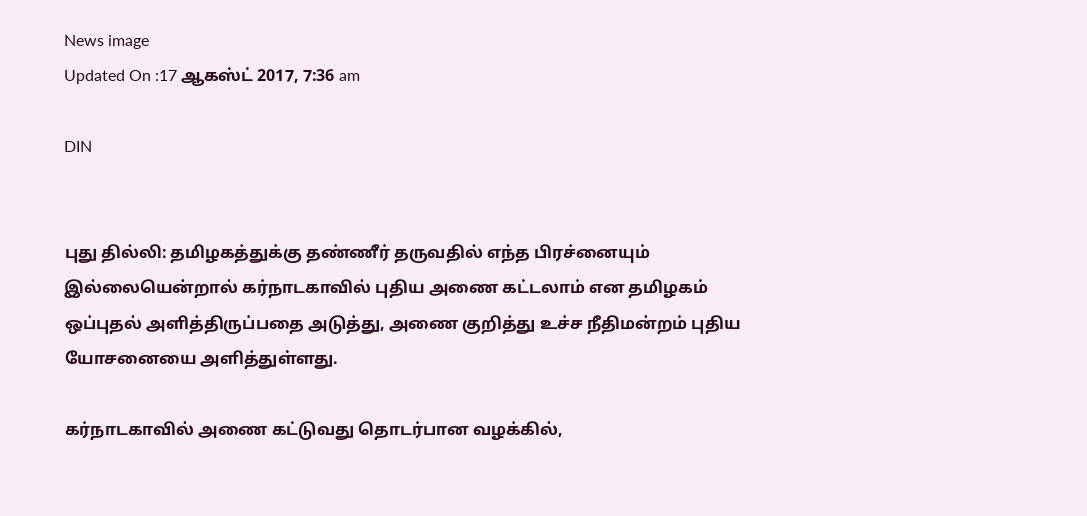News image
Updated On :17 ஆகஸ்ட் 2017, 7:36 am

DIN


புது தில்லி: தமிழகத்துக்கு தண்ணீர் தருவதில் எந்த பிரச்னையும் இல்லையென்றால் கர்நாடகாவில் புதிய அணை கட்டலாம் என தமிழகம் ஒப்புதல் அளித்திருப்பதை அடுத்து, அணை குறித்து உச்ச நீதிமன்றம் புதிய யோசனையை அளித்துள்ளது.

கர்நாடகாவில் அணை கட்டுவது தொடர்பான வழக்கில்,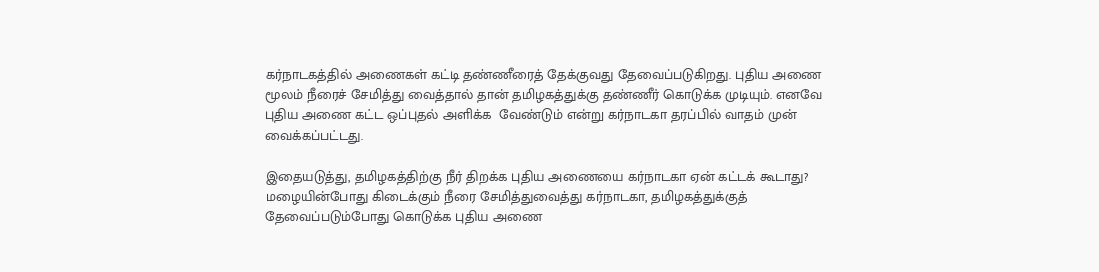கர்நாடகத்தில் அணைகள் கட்டி தண்ணீரைத் தேக்குவது தேவைப்படுகிறது. புதிய அணை மூலம் நீரைச் சேமித்து வைத்தால் தான் தமிழகத்துக்கு தண்ணீர் கொடுக்க முடியும். எனவே புதிய அணை கட்ட ஒப்புதல் அளிக்க  வேண்டும் என்று கர்நாடகா தரப்பில் வாதம் முன் வைக்கப்பட்டது.

இதையடுத்து, தமிழகத்திற்கு நீர் திறக்க புதிய அணையை கர்நாடகா ஏன் கட்டக் கூடாது? மழையின்போது கிடைக்கும் நீரை சேமித்துவைத்து கர்நாடகா, தமிழகத்துக்குத் தேவைப்படும்போது கொடுக்க புதிய அணை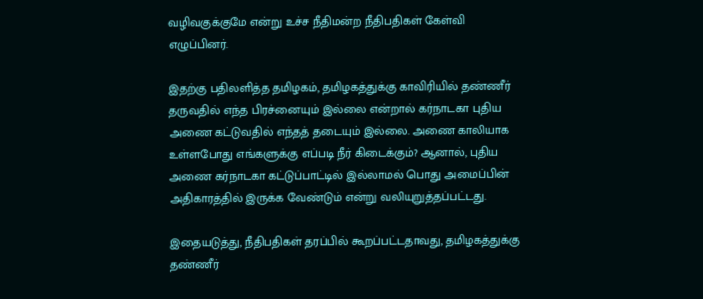வழிவகுக்குமே என்று உச்ச நீதிமன்ற நீதிபதிகள் கேள்வி எழுப்பினர்.

இதற்கு பதிலளித்த தமிழகம், தமிழகத்துக்கு காவிரியில் தண்ணீர் தருவதில் எந்த பிரச்னையும் இல்லை என்றால் கர்நாடகா புதிய அணை கட்டுவதில் எந்தத் தடையும் இல்லை. அணை காலியாக உள்ளபோது எங்களுக்கு எப்படி நீர் கிடைக்கும்? ஆனால், புதிய அணை கர்நாடகா கட்டுப்பாட்டில் இல்லாமல் பொது அமைப்பின் அதிகாரத்தில் இருக்க வேண்டும் என்று வலியுறுத்தப்பட்டது.

இதையடுத்து, நீதிபதிகள் தரப்பில் கூறப்பட்டதாவது, தமிழகத்துக்கு தண்ணீர்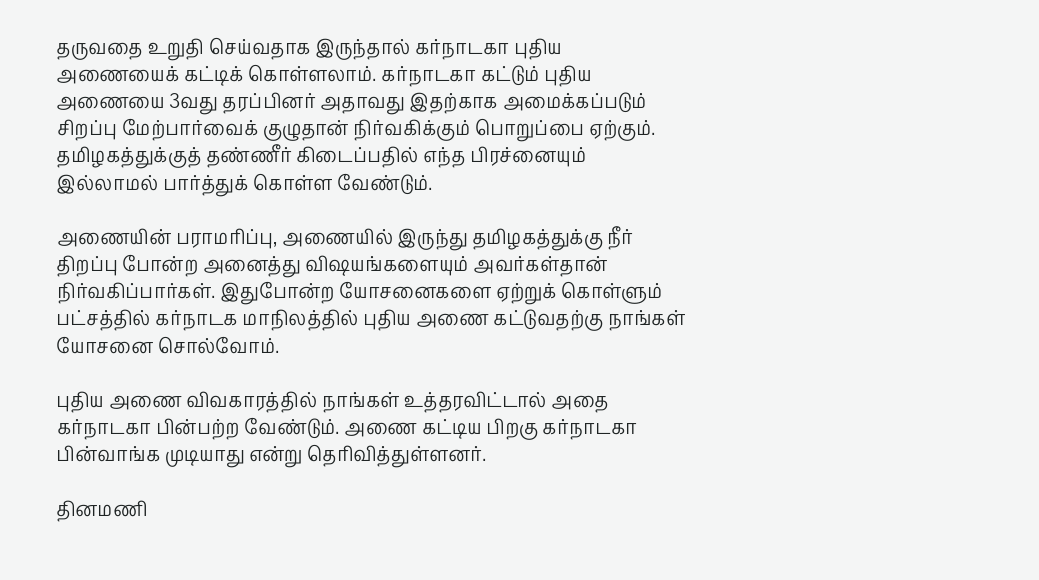தருவதை உறுதி செய்வதாக இருந்தால் கர்நாடகா புதிய அணையைக் கட்டிக் கொள்ளலாம். கர்நாடகா கட்டும் புதிய அணையை 3வது தரப்பினர் அதாவது இதற்காக அமைக்கப்படும் சிறப்பு மேற்பார்வைக் குழுதான் நிர்வகிக்கும் பொறுப்பை ஏற்கும். தமிழகத்துக்குத் தண்ணீர் கிடைப்பதில் எந்த பிரச்னையும் இல்லாமல் பார்த்துக் கொள்ள வேண்டும்.

அணையின் பராமரிப்பு, அணையில் இருந்து தமிழகத்துக்கு நீர் திறப்பு போன்ற அனைத்து விஷயங்களையும் அவர்கள்தான் நிர்வகிப்பார்கள். இதுபோன்ற யோசனைகளை ஏற்றுக் கொள்ளும் பட்சத்தில் கர்நாடக மாநிலத்தில் புதிய அணை கட்டுவதற்கு நாங்கள் யோசனை சொல்வோம்.

புதிய அணை விவகாரத்தில் நாங்கள் உத்தரவிட்டால் அதை கர்நாடகா பின்பற்ற வேண்டும். அணை கட்டிய பிறகு கர்நாடகா பின்வாங்க முடியாது என்று தெரிவித்துள்ளனர்.

தினமணி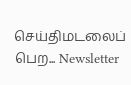செய்திமடலைப் பெற... Newsletter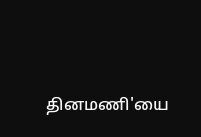தினமணி'யை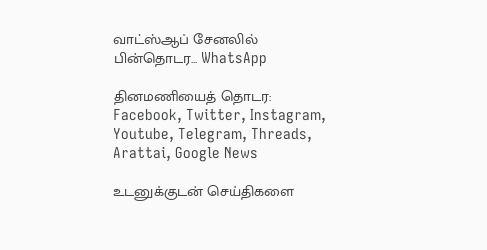வாட்ஸ்ஆப் சேனலில் பின்தொடர... WhatsApp

தினமணியைத் தொடர: Facebook, Twitter, Instagram, Youtube, Telegram, Threads, Arattai, Google News

உடனுக்குடன் செய்திகளை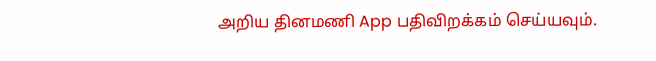அறிய தினமணி App பதிவிறக்கம் செய்யவும்.